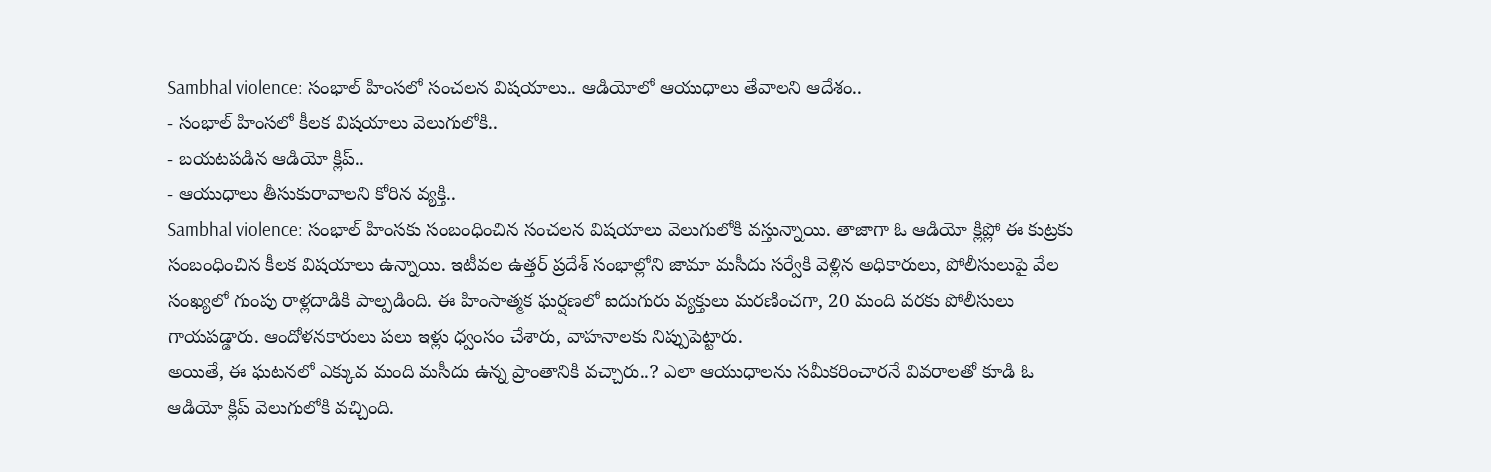Sambhal violence: సంభాల్ హింసలో సంచలన విషయాలు.. ఆడియోలో ఆయుధాలు తేవాలని ఆదేశం..
- సంభాల్ హింసలో కీలక విషయాలు వెలుగులోకి..
- బయటపడిన ఆడియో క్లిప్..
- ఆయుధాలు తీసుకురావాలని కోరిన వ్యక్తి..
Sambhal violence: సంభాల్ హింసకు సంబంధించిన సంచలన విషయాలు వెలుగులోకి వస్తున్నాయి. తాజాగా ఓ ఆడియో క్లిప్లో ఈ కుట్రకు సంబంధించిన కీలక విషయాలు ఉన్నాయి. ఇటీవల ఉత్తర్ ప్రదేశ్ సంభాల్లోని జామా మసీదు సర్వేకి వెళ్లిన అధికారులు, పోలీసులుపై వేల సంఖ్యలో గుంపు రాళ్లదాడికి పాల్పడింది. ఈ హింసాత్మక ఘర్షణలో ఐదుగురు వ్యక్తులు మరణించగా, 20 మంది వరకు పోలీసులు గాయపడ్డారు. ఆందోళనకారులు పలు ఇళ్లు ధ్వంసం చేశారు, వాహనాలకు నిప్పుపెట్టారు.
అయితే, ఈ ఘటనలో ఎక్కువ మంది మసీదు ఉన్న ప్రాంతానికి వచ్చారు..? ఎలా ఆయుధాలను సమీకరించారనే వివరాలతో కూడి ఓ ఆడియో క్లిప్ వెలుగులోకి వచ్చింది.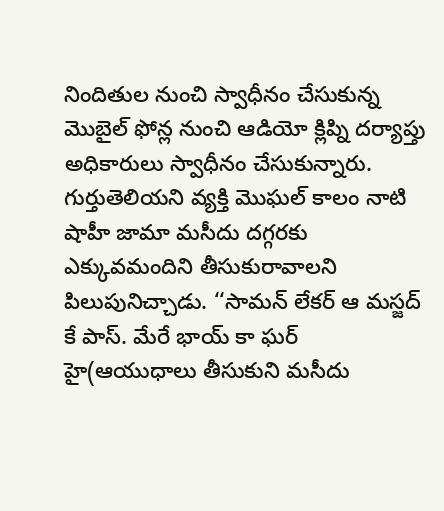నిందితుల నుంచి స్వాధీనం చేసుకున్న మొబైల్ ఫోన్ల నుంచి ఆడియో క్లిప్ని దర్యాప్తు అధికారులు స్వాధీనం చేసుకున్నారు. గుర్తుతెలియని వ్యక్తి మొఘల్ కాలం నాటి షాహీ జామా మసీదు దగ్గరకు ఎక్కువమందిని తీసుకురావాలని పిలుపునిచ్చాడు. ‘‘సామన్ లేకర్ ఆ మస్జద్ కే పాస్. మేరే భాయ్ కా ఘర్ హై(ఆయుధాలు తీసుకుని మసీదు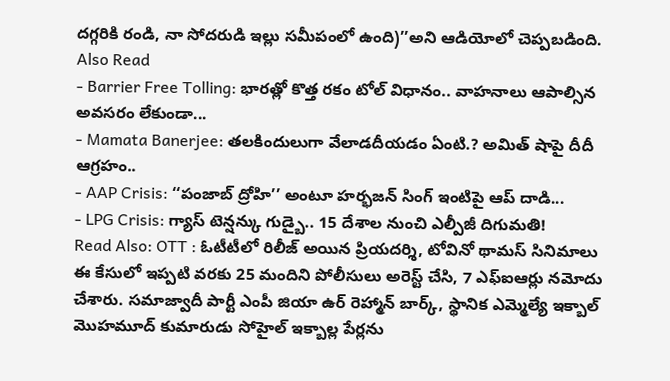దగ్గరికి రండి, నా సోదరుడి ఇల్లు సమీపంలో ఉంది)’’అని ఆడియోలో చెప్పబడింది.
Also Read
- Barrier Free Tolling: భారత్లో కొత్త రకం టోల్ విధానం.. వాహనాలు ఆపాల్సిన అవసరం లేకుండా...
- Mamata Banerjee: తలకిందులుగా వేలాడదీయడం ఏంటి.? అమిత్ షాపై దీదీ ఆగ్రహం..
- AAP Crisis: ‘‘పంజాబ్ ద్రోహి’’ అంటూ హర్భజన్ సింగ్ ఇంటిపై ఆప్ దాడి...
- LPG Crisis: గ్యాస్ టెన్షన్కు గుడ్బై.. 15 దేశాల నుంచి ఎల్పీజీ దిగుమతి!
Read Also: OTT : ఓటీటీలో రిలీజ్ అయిన ప్రియదర్శి, టోవినో థామస్ సినిమాలు
ఈ కేసులో ఇప్పటి వరకు 25 మందిని పోలీసులు అరెస్ట్ చేసి, 7 ఎఫ్ఐఆర్లు నమోదు చేశారు. సమాజ్వాదీ పార్టీ ఎంపీ జియా ఉర్ రెహ్మాన్ బార్క్, స్థానిక ఎమ్మెల్యే ఇక్బాల్ మొహమూద్ కుమారుడు సోహైల్ ఇక్బాల్ల పేర్లను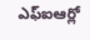ఎఫ్ఐఆర్లో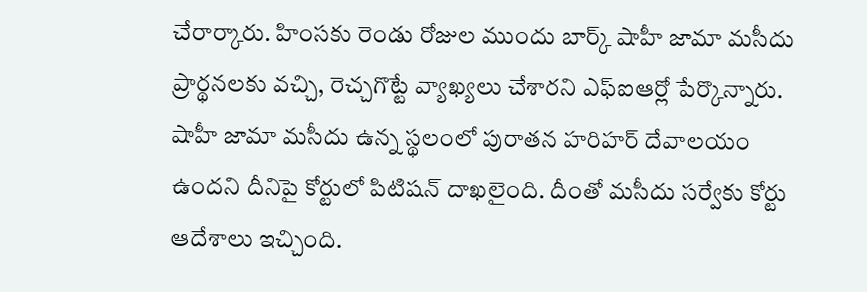చేరార్కారు. హింసకు రెండు రోజుల ముందు బార్క్ షాహీ జామా మసీదు ప్రార్థనలకు వచ్చి, రెచ్చగొట్టే వ్యాఖ్యలు చేశారని ఎఫ్ఐఆర్లో పేర్కొన్నారు.
షాహీ జామా మసీదు ఉన్న స్థలంలో పురాతన హరిహర్ దేవాలయం ఉందని దీనిపై కోర్టులో పిటిషన్ దాఖలైంది. దీంతో మసీదు సర్వేకు కోర్టు ఆదేశాలు ఇచ్చింది.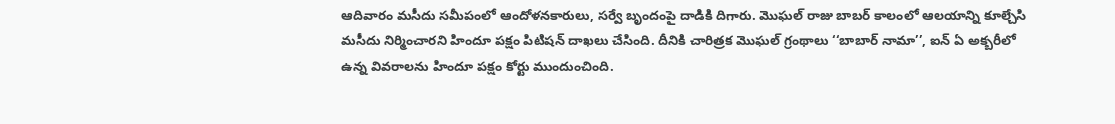ఆదివారం మసీదు సమీపంలో ఆందోళనకారులు, సర్వే బృందంపై దాడికి దిగారు. మొఘల్ రాజు బాబర్ కాలంలో ఆలయాన్ని కూల్చేసి మసీదు నిర్మించారని హిందూ పక్షం పిటిషన్ దాఖలు చేసింది. దీనికి చారిత్రక మొఘల్ గ్రంథాలు ‘‘బాబార్ నామా’’, ఐన్ ఏ అక్బరీలో ఉన్న వివరాలను హిందూ పక్షం కోర్టు ముందుంచింది.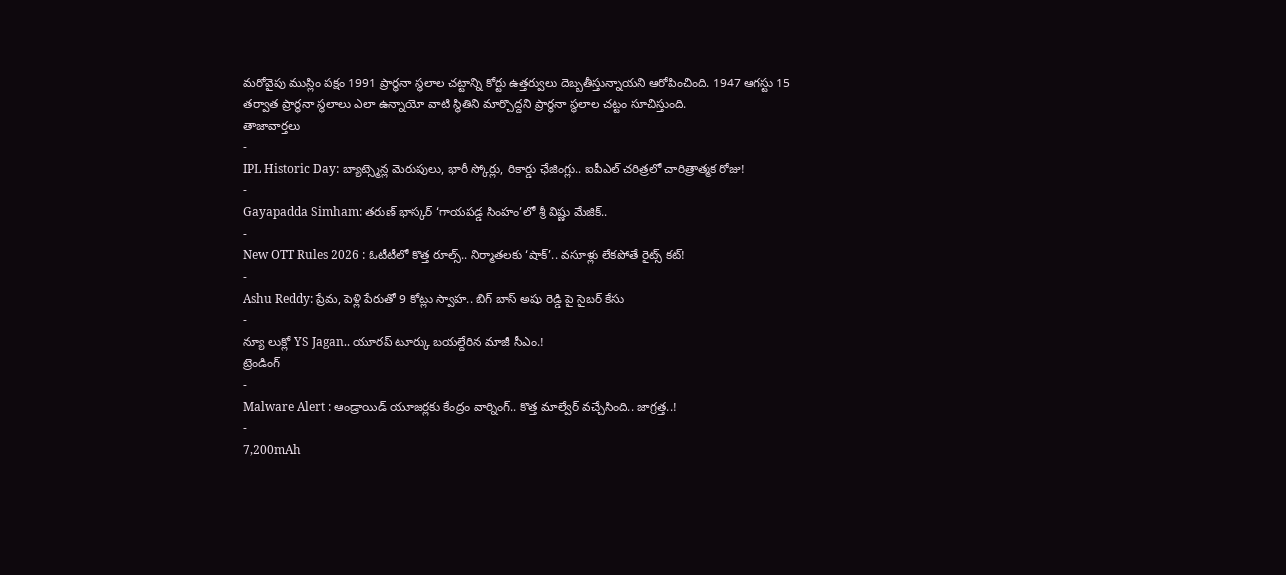మరోవైపు ముస్లిం పక్షం 1991 ప్రార్థనా స్థలాల చట్టాన్ని కోర్టు ఉత్తర్వులు దెబ్బతీస్తున్నాయని ఆరోపించింది. 1947 ఆగస్టు 15 తర్వాత ప్రార్థనా స్థలాలు ఎలా ఉన్నాయో వాటి స్థితిని మార్చొద్దని ప్రార్థనా స్థలాల చట్టం సూచిస్తుంది.
తాజావార్తలు
-
IPL Historic Day: బ్యాట్స్మెన్ల మెరుపులు, భారీ స్కోర్లు, రికార్డు ఛేజింగ్లు.. ఐపీఎల్ చరిత్రలో చారిత్రాత్మక రోజు!
-
Gayapadda Simham: తరుణ్ భాస్కర్ ‘గాయపడ్డ సింహం’లో శ్రీ విష్ణు మేజిక్..
-
New OTT Rules 2026 : ఓటీటీలో కొత్త రూల్స్.. నిర్మాతలకు ‘షాక్’.. వసూళ్లు లేకపోతే రైట్స్ కట్!
-
Ashu Reddy: ప్రేమ, పెళ్లి పేరుతో 9 కోట్లు స్వాహ.. బిగ్ బాస్ అషు రెడ్డి పై సైబర్ కేసు
-
న్యూ లుక్లో YS Jagan.. యూరప్ టూర్కు బయల్దేరిన మాజీ సీఎం.!
ట్రెండింగ్
-
Malware Alert : ఆండ్రాయిడ్ యూజర్లకు కేంద్రం వార్నింగ్.. కొత్త మాల్వేర్ వచ్చేసింది.. జాగ్రత్త..!
-
7,200mAh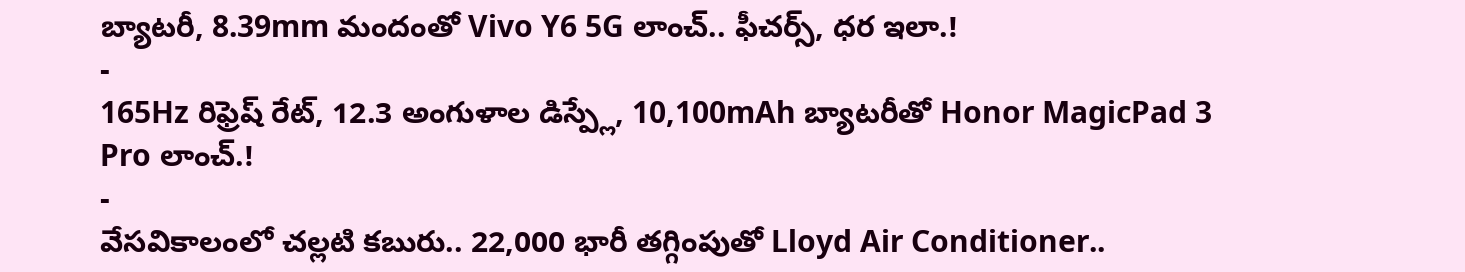బ్యాటరీ, 8.39mm మందంతో Vivo Y6 5G లాంచ్.. ఫీచర్స్, ధర ఇలా.!
-
165Hz రిఫ్రెష్ రేట్, 12.3 అంగుళాల డిస్ప్లే, 10,100mAh బ్యాటరీతో Honor MagicPad 3 Pro లాంచ్.!
-
వేసవికాలంలో చల్లటి కబురు.. 22,000 భారీ తగ్గింపుతో Lloyd Air Conditioner..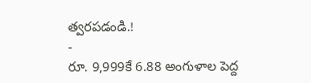త్వరపడండి.!
-
రూ. 9,999కే 6.88 అంగుళాల పెద్ద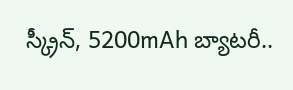స్క్రీన్, 5200mAh బ్యాటరీ..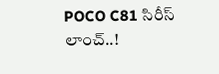POCO C81 సిరీస్ లాంచ్..!